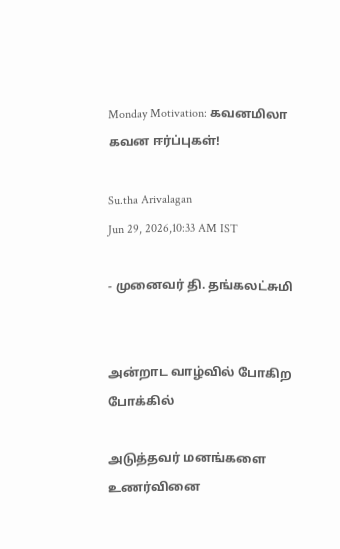Monday Motivation: கவனமிலா கவன ஈர்ப்புகள்!

Su.tha Arivalagan
Jun 29, 2026,10:33 AM IST

- முனைவர் தி. தங்கலட்சுமி


அன்றாட வாழ்வில் போகிற போக்கில்

அடுத்தவர் மனங்களை உணர்வினை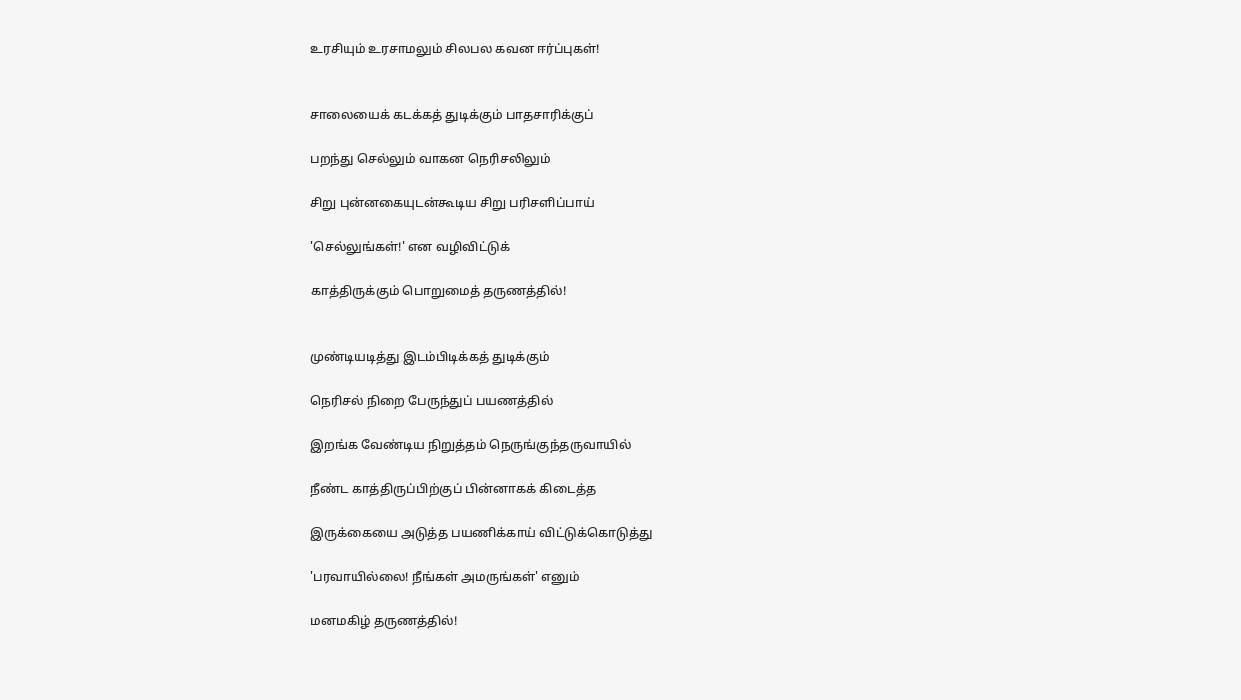உரசியும் உரசாமலும் சிலபல கவன ஈர்ப்புகள்!


சாலையைக் கடக்கத் துடிக்கும் பாதசாரிக்குப்

பறந்து செல்லும் வாகன நெரிசலிலும்

சிறு புன்னகையுடன்கூடிய சிறு பரிசளிப்பாய்

'செல்லுங்கள்!' என வழிவிட்டுக்

காத்திருக்கும் பொறுமைத் தருணத்தில்!


முண்டியடித்து இடம்பிடிக்கத் துடிக்கும்

நெரிசல் நிறை பேருந்துப் பயணத்தில்

இறங்க வேண்டிய நிறுத்தம் நெருங்குந்தருவாயில்

நீண்ட காத்திருப்பிற்குப் பின்னாகக் கிடைத்த

இருக்கையை அடுத்த பயணிக்காய் விட்டுக்கொடுத்து

'பரவாயில்லை! நீங்கள் அமருங்கள்' எனும்

மனமகிழ் தருணத்தில்!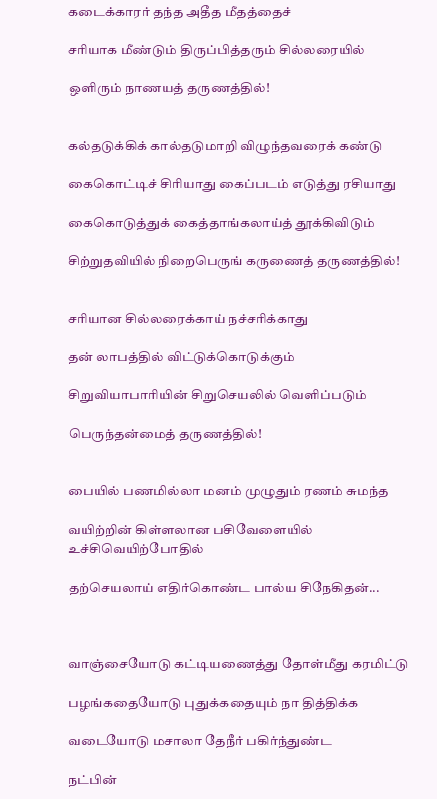கடைக்காரர் தந்த அதீத மீதத்தைச்

சரியாக மீண்டும் திருப்பித்தரும் சில்லரையில்

ஒளிரும் நாணயத் தருணத்தில்!


கல்தடுக்கிக் கால்தடுமாறி விழுந்தவரைக் கண்டு

கைகொட்டிச் சிரியாது கைப்படம் எடுத்து ரசியாது

கைகொடுத்துக் கைத்தாங்கலாய்த் தூக்கிவிடும்

சிற்றுதவியில் நிறைபெருங் கருணைத் தருணத்தில்!


சரியான சில்லரைக்காய் நச்சரிக்காது

தன் லாபத்தில் விட்டுக்கொடுக்கும்

சிறுவியாபாரியின் சிறுசெயலில் வெளிப்படும்

பெருந்தன்மைத் தருணத்தில்!


பையில் பணமில்லா மனம் முழுதும் ரணம் சுமந்த

வயிற்றின் கிள்ளலான பசிவேளையில் உச்சிவெயிற்போதில்

தற்செயலாய் எதிர்கொண்ட பால்ய சிநேகிதன்...



வாஞ்சையோடு கட்டியணைத்து தோள்மீது கரமிட்டு

பழங்கதையோடு புதுக்கதையும் நா தித்திக்க

வடையோடு மசாலா தேநீர் பகிர்ந்துண்ட

நட்பின்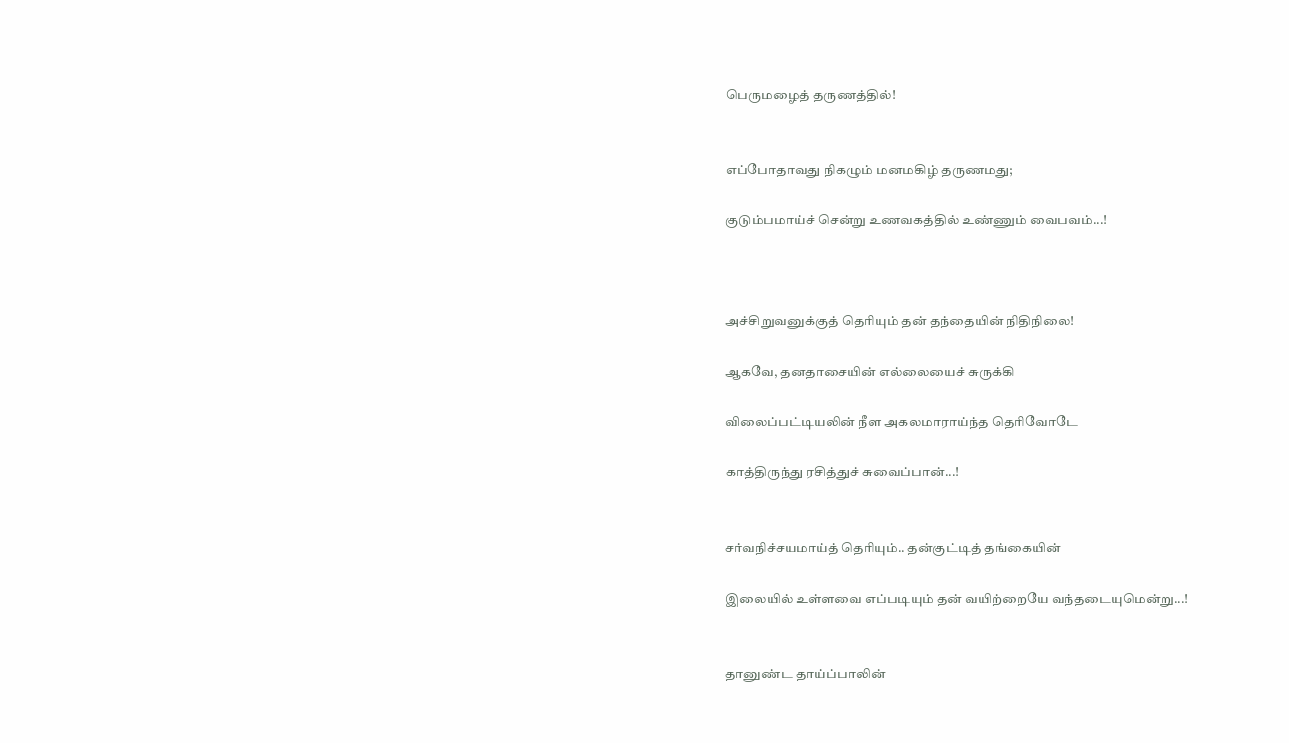பெருமழைத் தருணத்தில்!


எப்போதாவது நிகழும் மனமகிழ் தருணமது;

குடும்பமாய்ச் சென்று உணவகத்தில் உண்ணும் வைபவம்...!



அச்சிறுவனுக்குத் தெரியும் தன் தந்தையின் நிதிநிலை!

ஆகவே, தனதாசையின் எல்லையைச் சுருக்கி

விலைப்பட்டியலின் நீள அகலமாராய்ந்த தெரிவோடே

காத்திருந்து ரசித்துச் சுவைப்பான்...!


சர்வநிச்சயமாய்த் தெரியும்.. தன்குட்டித் தங்கையின்

இலையில் உள்ளவை எப்படியும் தன் வயிற்றையே வந்தடையுமென்று...!


தானுண்ட தாய்ப்பாலின்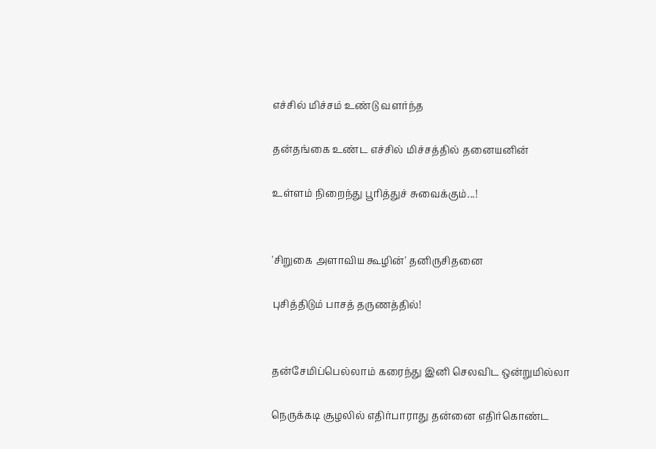எச்சில் மிச்சம் உண்டு வளர்ந்த

தன்தங்கை உண்ட எச்சில் மிச்சத்தில் தனையனின்

உள்ளம் நிறைந்து பூரித்துச் சுவைக்கும்...!


'சிறுகை அளாவிய கூழின்' தனிருசிதனை

புசித்திடும் பாசத் தருணத்தில்!


தன்சேமிப்பெல்லாம் கரைந்து இனி செலவிட ஒன்றுமில்லா

நெருக்கடி சூழலில் எதிர்பாராது தன்னை எதிர்கொண்ட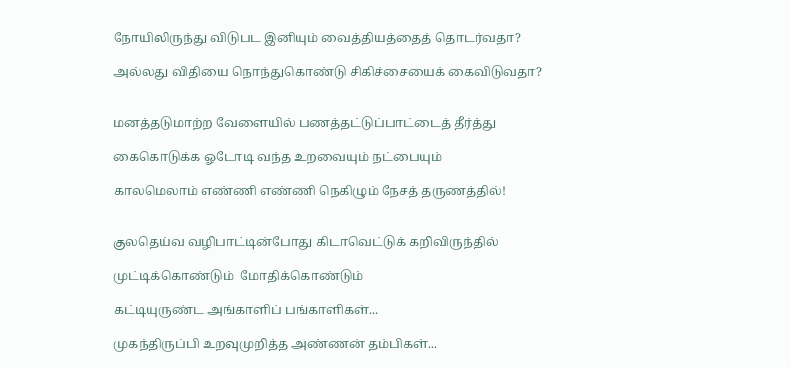நோயிலிருந்து விடுபட இனியும் வைத்தியத்தைத் தொடர்வதா?

அல்லது விதியை நொந்துகொண்டு சிகிச்சையைக் கைவிடுவதா?


மனத்தடுமாற்ற வேளையில் பணத்தட்டுப்பாட்டைத் தீர்த்து

கைகொடுக்க ஓடோடி வந்த உறவையும் நட்பையும்

காலமெலாம் எண்ணி எண்ணி நெகிழும் நேசத் தருணத்தில்!


குலதெய்வ வழிபாட்டின்போது கிடாவெட்டுக் கறிவிருந்தில்

முட்டிக்கொண்டும்  மோதிக்கொண்டும்

கட்டியுருண்ட அங்காளிப் பங்காளிகள்...

முகந்திருப்பி உறவுமுறித்த அண்ணன் தம்பிகள்...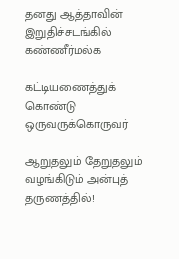தனது ஆத்தாவின் இறுதிச்சடங்கில் கண்ணீர்மல்க

கட்டியணைத்துக் கொண்டு ஒருவருக்கொருவர்

ஆறுதலும் தேறுதலும் வழங்கிடும் அன்புத் தருணத்தில்!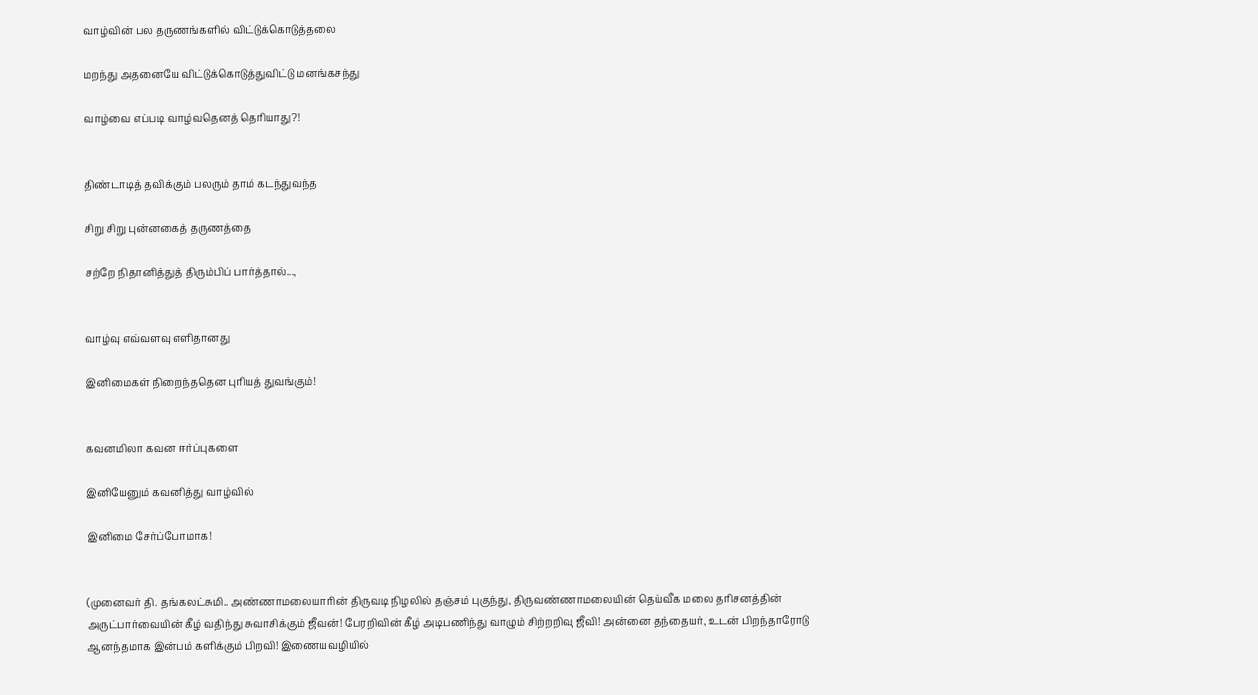வாழ்வின் பல தருணங்களில் விட்டுக்கொடுத்தலை

மறந்து அதனையே விட்டுக்கொடுத்துவிட்டு மனங்கசந்து

வாழ்வை எப்படி வாழ்வதெனத் தெரியாது?!


திண்டாடித் தவிக்கும் பலரும் தாம் கடந்துவந்த

சிறு சிறு புன்னகைத் தருணத்தை

சற்றே நிதானித்துத் திரும்பிப் பார்த்தால்...,


வாழ்வு எவ்வளவு எளிதானது

இனிமைகள் நிறைந்ததென புரியத் துவங்கும்!


கவனமிலா கவன ஈர்ப்புகளை

இனியேனும் கவனித்து வாழ்வில்

இனிமை சேர்ப்போமாக!


(முனைவர் தி. தங்கலட்சுமி.. அண்ணாமலையாரின் திருவடி நிழலில் தஞ்சம் புகுந்து, திருவண்ணாமலையின் தெய்வீக மலை தரிசனத்தின் அருட்பார்வையின் கீழ் வதிந்து சுவாசிக்கும் ஜீவன்! பேரறிவின் கீழ் அடிபணிந்து வாழும் சிற்றறிவு ஜீவி! அன்னை தந்தையர், உடன் பிறந்தாரோடு ஆனந்தமாக இன்பம் களிக்கும் பிறவி! இணையவழியில்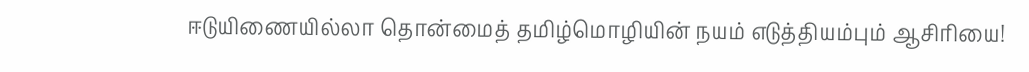ஈடுயிணையில்லா தொன்மைத் தமிழ்மொழியின் நயம் எடுத்தியம்பும் ஆசிரியை!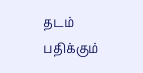தடம் பதிக்கும்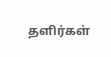தளிர்கள்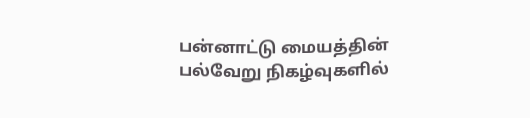பன்னாட்டு மையத்தின் பல்வேறு நிகழ்வுகளில்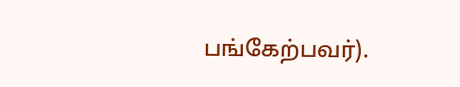பங்கேற்பவர்).